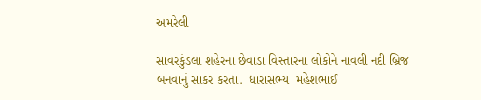અમરેલી

સાવરકુંડલા શહેરના છેવાડા વિસ્તારના લોકોને નાવલી નદી બ્રિજ બનવાનું સાકર કરતા.  ધારાસભ્ય  મહેશભાઈ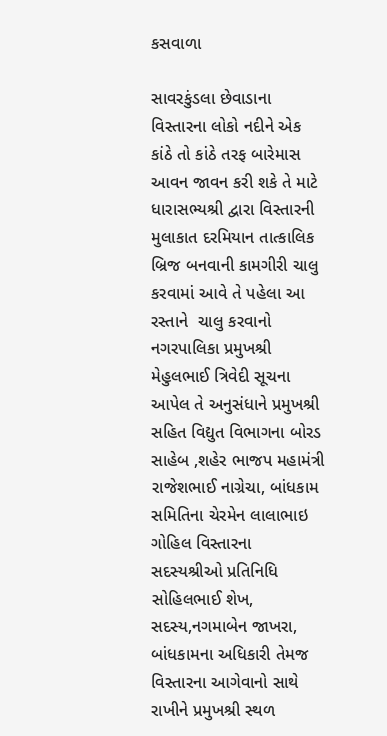કસવાળા

સાવરકુંડલા છેવાડાના વિસ્તારના લોકો નદીને એક કાંઠે તો કાંઠે તરફ બારેમાસ આવન જાવન કરી શકે તે માટે ધારાસભ્યશ્રી દ્વારા વિસ્તારની મુલાકાત દરમિયાન તાત્કાલિક બ્રિજ બનવાની કામગીરી ચાલુ કરવામાં આવે તે પહેલા આ રસ્તાને  ચાલુ કરવાનો નગરપાલિકા પ્રમુખશ્રી મેહુલભાઈ ત્રિવેદી સૂચના આપેલ તે અનુસંધાને પ્રમુખશ્રી સહિત વિદ્યુત વિભાગના બોરડ સાહેબ ,શહેર ભાજપ મહામંત્રી રાજેશભાઈ નાગ્રેચા, બાંધકામ સમિતિના ચેરમેન લાલાભાઇ ગોહિલ વિસ્તારના સદસ્યશ્રીઓ પ્રતિનિધિ સોહિલભાઈ શેખ, સદસ્ય,નગમાબેન જાખરા, બાંધકામના અધિકારી તેમજ વિસ્તારના આગેવાનો સાથે રાખીને પ્રમુખશ્રી સ્થળ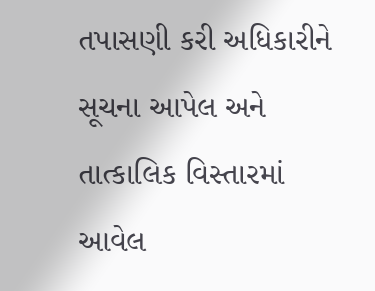તપાસણી કરી અધિકારીને સૂચના આપેલ અને તાત્કાલિક વિસ્તારમાં આવેલ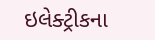ઇલેક્ટ્રીકના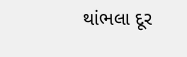થાંભલા દૂર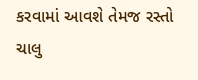કરવામાં આવશે તેમજ રસ્તો ચાલુ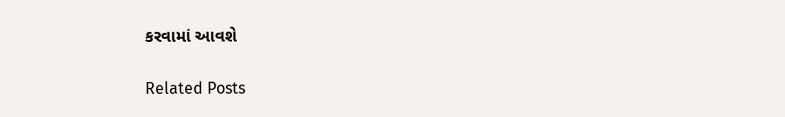કરવામાં આવશે

Related Posts